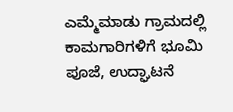ಎಮ್ಮೆಮಾಡು ಗ್ರಾಮದಲ್ಲಿ ಕಾಮಗಾರಿಗಳಿಗೆ ಭೂಮಿ ಪೂಜೆ, ಉದ್ಘಾಟನೆ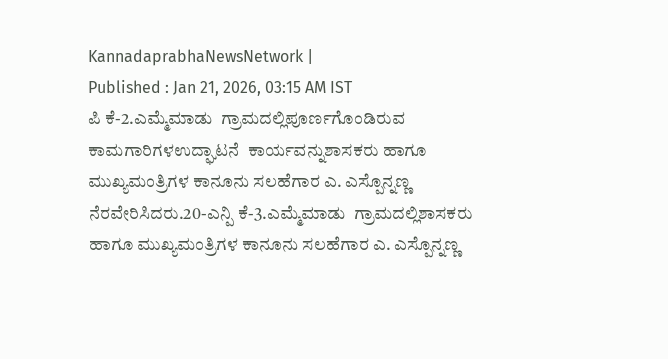KannadaprabhaNewsNetwork |
Published : Jan 21, 2026, 03:15 AM IST
ಪಿ ಕೆ-2.ಎಮ್ಮೆಮಾಡು  ಗ್ರಾಮದಲ್ಲಿಪೂರ್ಣಗೊಂಡಿರುವ ಕಾಮಗಾರಿಗಳಉದ್ಘಾಟನೆ  ಕಾರ್ಯವನ್ನುಶಾಸಕರು ಹಾಗೂ ಮುಖ್ಯಮಂತ್ರಿಗಳ ಕಾನೂನು ಸಲಹೆಗಾರ ಎ. ಎಸ್ಪೊನ್ನಣ್ಣ  ನೆರವೇರಿಸಿದರು.20-ಎನ್ಪಿ ಕೆ-3.ಎಮ್ಮೆಮಾಡು  ಗ್ರಾಮದಲ್ಲಿಶಾಸಕರು ಹಾಗೂ ಮುಖ್ಯಮಂತ್ರಿಗಳ ಕಾನೂನು ಸಲಹೆಗಾರ ಎ. ಎಸ್ಪೊನ್ನಣ್ಣ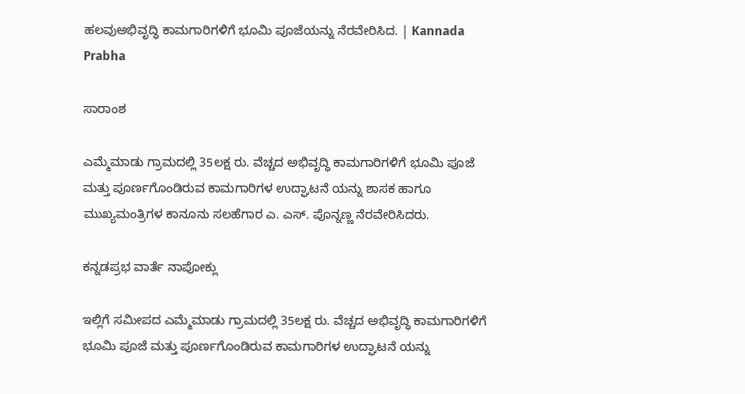ಹಲವುಅಭಿವೃದ್ಧಿ ಕಾಮಗಾರಿಗಳಿಗೆ ಭೂಮಿ ಪೂಜೆಯನ್ನು ನೆರವೇರಿಸಿದ. | Kannada Prabha

ಸಾರಾಂಶ

ಎಮ್ಮೆಮಾಡು ಗ್ರಾಮದಲ್ಲಿ 35ಲಕ್ಷ ರು. ವೆಚ್ಚದ ಅಭಿವೃದ್ಧಿ ಕಾಮಗಾರಿಗಳಿಗೆ ಭೂಮಿ ಪೂಜೆ ಮತ್ತು ಪೂರ್ಣಗೊಂಡಿರುವ ಕಾಮಗಾರಿಗಳ ಉದ್ಘಾಟನೆ ಯನ್ನು ಶಾಸಕ ಹಾಗೂ ಮುಖ್ಯಮಂತ್ರಿಗಳ ಕಾನೂನು ಸಲಹೆಗಾರ ಎ. ಎಸ್. ಪೊನ್ನಣ್ಣ ನೆರವೇರಿಸಿದರು.

ಕನ್ನಡಪ್ರಭ ವಾರ್ತೆ ನಾಪೋಕ್ಲು

ಇಲ್ಲಿಗೆ ಸಮೀಪದ ಎಮ್ಮೆಮಾಡು ಗ್ರಾಮದಲ್ಲಿ 35ಲಕ್ಷ ರು. ವೆಚ್ಚದ ಅಭಿವೃದ್ಧಿ ಕಾಮಗಾರಿಗಳಿಗೆ ಭೂಮಿ ಪೂಜೆ ಮತ್ತು ಪೂರ್ಣಗೊಂಡಿರುವ ಕಾಮಗಾರಿಗಳ ಉದ್ಘಾಟನೆ ಯನ್ನು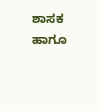ಶಾಸಕ ಹಾಗೂ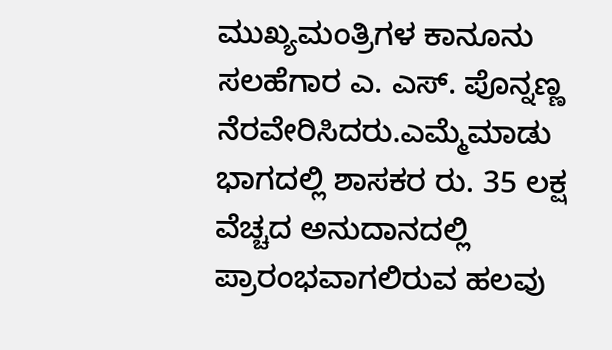ಮುಖ್ಯಮಂತ್ರಿಗಳ ಕಾನೂನು ಸಲಹೆಗಾರ ಎ. ಎಸ್. ಪೊನ್ನಣ್ಣ ನೆರವೇರಿಸಿದರು.ಎಮ್ಮೆಮಾಡು ಭಾಗದಲ್ಲಿ ಶಾಸಕರ ರು. 35 ಲಕ್ಷ ವೆಚ್ಚದ ಅನುದಾನದಲ್ಲಿ ಪ್ರಾರಂಭವಾಗಲಿರುವ ಹಲವು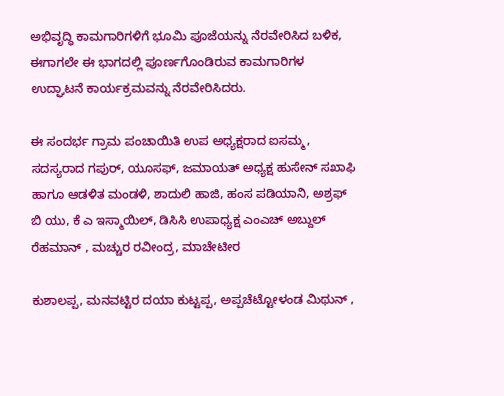ಅಭಿವೃದ್ಧಿ ಕಾಮಗಾರಿಗಳಿಗೆ ಭೂಮಿ ಪೂಜೆಯನ್ನು ನೆರವೇರಿಸಿದ ಬಳಿಕ, ಈಗಾಗಲೇ ಈ ಭಾಗದಲ್ಲಿ ಪೂರ್ಣಗೊಂಡಿರುವ ಕಾಮಗಾರಿಗಳ ಉದ್ಘಾಟನೆ ಕಾರ್ಯಕ್ರಮವನ್ನು ನೆರವೇರಿಸಿದರು.

ಈ ಸಂದರ್ಭ ಗ್ರಾಮ ಪಂಚಾಯಿತಿ ಉಪ ಅಧ್ಯಕ್ಷರಾದ ಐಸಮ್ಮ, ಸದಸ್ಯರಾದ ಗಪುರ್, ಯೂಸಫ್, ಜಮಾಯತ್ ಅಧ್ಯಕ್ಷ ಹುಸೇನ್ ಸಖಾಫಿ ಹಾಗೂ ಆಡಳಿತ ಮಂಡಳಿ, ಶಾದುಲಿ ಹಾಜಿ, ಹಂಸ ಪಡಿಯಾನಿ, ಅಶ್ರಫ್ ಬಿ ಯು, ಕೆ ಎ ಇಸ್ಮಾಯಿಲ್, ಡಿಸಿಸಿ ಉಪಾಧ್ಯಕ್ಷ ಎಂಎಚ್ ಅಬ್ದುಲ್ ರೆಹಮಾನ್ , ಮಚ್ಚುರ ರವೀಂದ್ರ, ಮಾಚೇಟೀರ

ಕುಶಾಲಪ್ಪ, ಮನವಟ್ಟಿರ ದಯಾ ಕುಟ್ಟಪ್ಪ, ಅಪ್ಪಚೆಟ್ಟೋಳಂಡ ಮಿಥುನ್ ,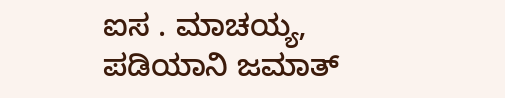ಐಸ . ಮಾಚಯ್ಯ, ಪಡಿಯಾನಿ ಜಮಾತ್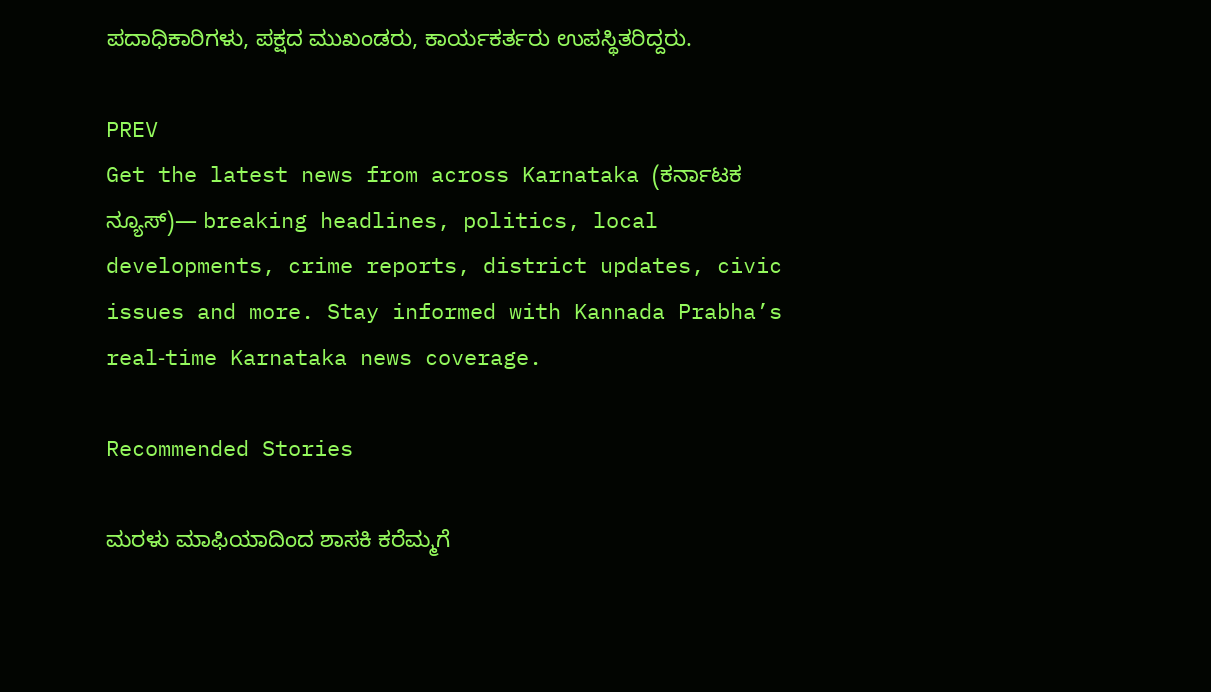ಪದಾಧಿಕಾರಿಗಳು, ಪಕ್ಷದ ಮುಖಂಡರು, ಕಾರ್ಯಕರ್ತರು ಉಪಸ್ಥಿತರಿದ್ದರು.

PREV
Get the latest news from across Karnataka (ಕರ್ನಾಟಕ ನ್ಯೂಸ್)— breaking headlines, politics, local developments, crime reports, district updates, civic issues and more. Stay informed with Kannada Prabha’s real‑time Karnataka news coverage.

Recommended Stories

ಮರಳು ಮಾಫಿಯಾದಿಂದ ಶಾಸಕಿ ಕರೆಮ್ಮಗೆ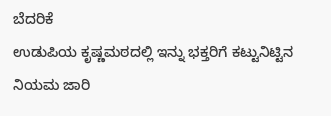ಬೆದರಿಕೆ
ಉಡುಪಿಯ ಕೃಷ್ಣಮಠದಲ್ಲಿ ಇನ್ನು ಭಕ್ತರಿಗೆ ಕಟ್ಟುನಿಟ್ಟಿನ ನಿಯಮ ಜಾರಿ